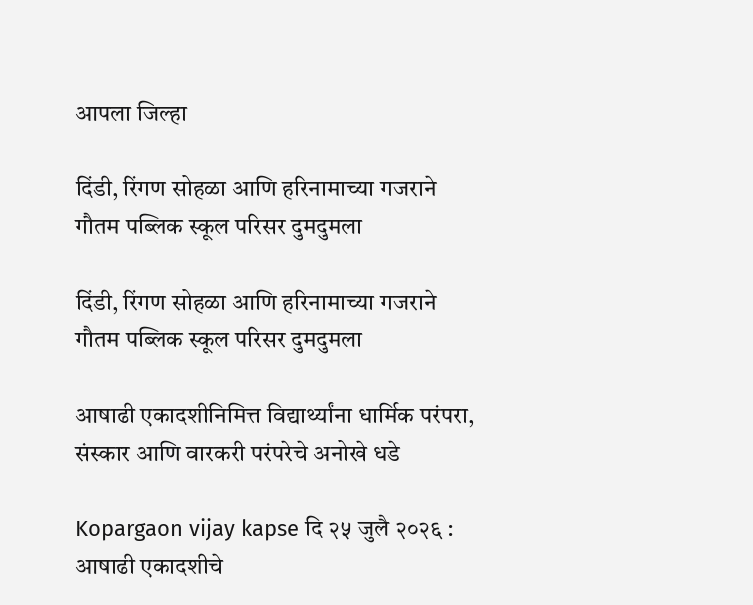आपला जिल्हा

दिंडी, रिंगण सोहळा आणि हरिनामाच्या गजराने गौतम पब्लिक स्कूल परिसर दुमदुमला

दिंडी, रिंगण सोहळा आणि हरिनामाच्या गजराने गौतम पब्लिक स्कूल परिसर दुमदुमला

आषाढी एकादशीनिमित्त विद्यार्थ्यांना धार्मिक परंपरा, संस्कार आणि वारकरी परंपरेचे अनोखे धडे

Kopargaon vijay kapse दि २५ जुलै २०२६ : आषाढी एकादशीचे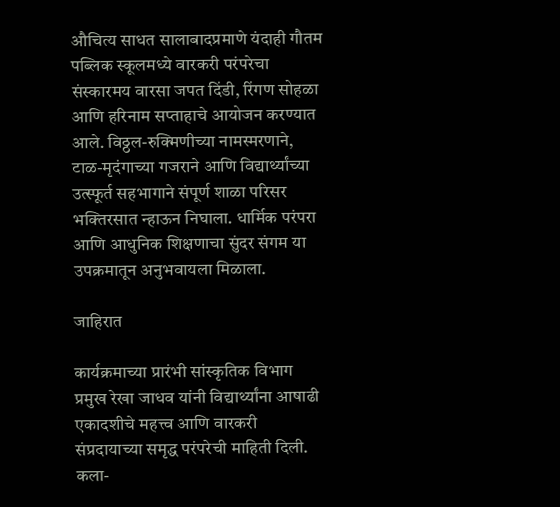औचित्य साधत सालाबादप्रमाणे यंदाही गौतम पब्लिक स्कूलमध्ये वारकरी परंपरेचा संस्कारमय वारसा जपत दिंडी, रिंगण सोहळा आणि हरिनाम सप्ताहाचे आयोजन करण्यात आले. विठ्ठल-रुक्मिणीच्या नामस्मरणाने, टाळ-मृदंगाच्या गजराने आणि विद्यार्थ्यांच्या उत्स्फूर्त सहभागाने संपूर्ण शाळा परिसर भक्तिरसात न्हाऊन निघाला. धार्मिक परंपरा आणि आधुनिक शिक्षणाचा सुंदर संगम या उपक्रमातून अनुभवायला मिळाला.

जाहिरात

कार्यक्रमाच्या प्रारंभी सांस्कृतिक विभाग प्रमुख रेखा जाधव यांनी विद्यार्थ्यांना आषाढी एकादशीचे महत्त्व आणि वारकरी संप्रदायाच्या समृद्ध परंपरेची माहिती दिली. कला-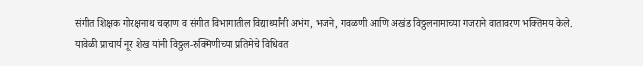संगीत शिक्षक गोरक्षनाथ चव्हाण व संगीत विभागातील विद्यार्थ्यांनी अभंग, भजने, गवळणी आणि अखंड विठ्ठलनामाच्या गजराने वातावरण भक्तिमय केले.
यावेळी प्राचार्य नूर शेख यांनी विठ्ठल-रुक्मिणीच्या प्रतिमेचे विधिवत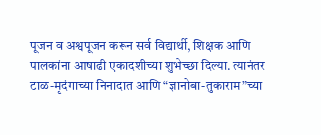पूजन व अश्वपूजन करून सर्व विद्यार्थी, शिक्षक आणि पालकांना आषाढी एकादशीच्या शुभेच्छा दिल्या. त्यानंतर टाळ-मृदंगाच्या निनादात आणि “ज्ञानोबा-तुकाराम”च्या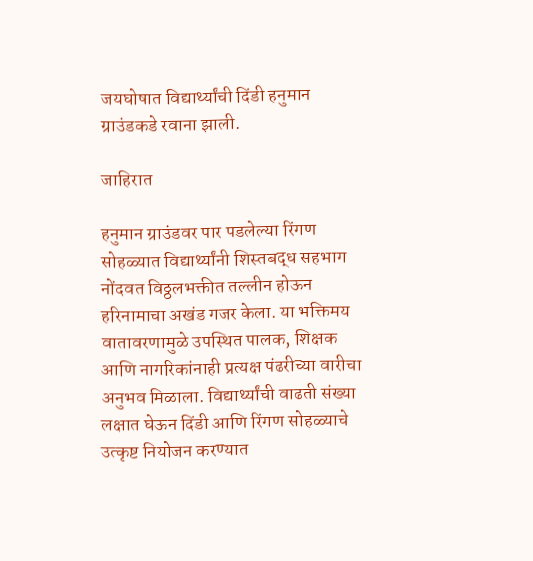जयघोषात विद्यार्थ्यांची दिंडी हनुमान ग्राउंडकडे रवाना झाली.

जाहिरात

हनुमान ग्राउंडवर पार पडलेल्या रिंगण सोहळ्यात विद्यार्थ्यांनी शिस्तबद्ध सहभाग नोंदवत विठ्ठलभक्तीत तल्लीन होऊन हरिनामाचा अखंड गजर केला. या भक्तिमय वातावरणामुळे उपस्थित पालक, शिक्षक आणि नागरिकांनाही प्रत्यक्ष पंढरीच्या वारीचा अनुभव मिळाला. विद्यार्थ्यांची वाढती संख्या लक्षात घेऊन दिंडी आणि रिंगण सोहळ्याचे उत्कृष्ट नियोजन करण्यात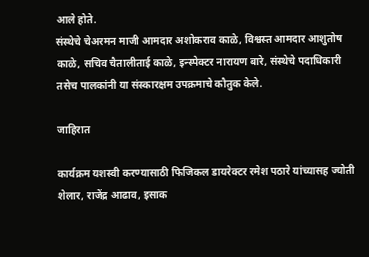आले होते.
संस्थेचे चेअरमन माजी आमदार अशोकराव काळे, विश्वस्त आमदार आशुतोष काळे, सचिव चैतालीताई काळे, इन्स्पेक्टर नारायण बारे, संस्थेचे पदाधिकारी तसेच पालकांनी या संस्कारक्षम उपक्रमाचे कौतुक केले.

जाहिरात

कार्यक्रम यशस्वी करण्यासाठी फिजिकल डायरेक्टर रमेश पठारे यांच्यासह ज्योती शेलार, राजेंद्र आढाव, इसाक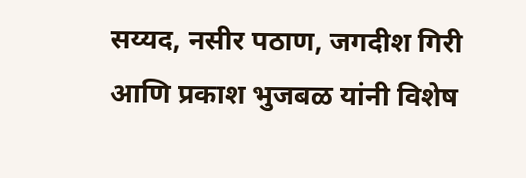सय्यद, नसीर पठाण, जगदीश गिरी आणि प्रकाश भुजबळ यांनी विशेष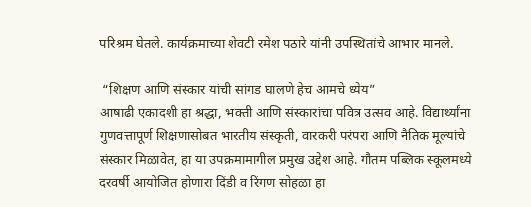परिश्रम घेतले. कार्यक्रमाच्या शेवटी रमेश पठारे यांनी उपस्थितांचे आभार मानले.

 “शिक्षण आणि संस्कार यांची सांगड घालणे हेच आमचे ध्येय”
आषाढी एकादशी हा श्रद्धा, भक्ती आणि संस्कारांचा पवित्र उत्सव आहे. विद्यार्थ्यांना गुणवत्तापूर्ण शिक्षणासोबत भारतीय संस्कृती, वारकरी परंपरा आणि नैतिक मूल्यांचे संस्कार मिळावेत, हा या उपक्रमामागील प्रमुख उद्देश आहे. गौतम पब्लिक स्कूलमध्ये दरवर्षी आयोजित होणारा दिंडी व रिंगण सोहळा हा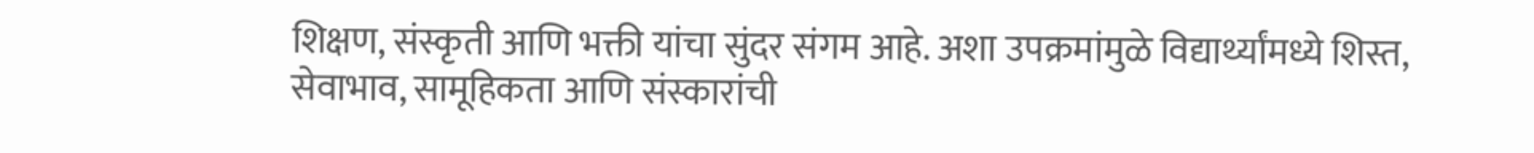शिक्षण, संस्कृती आणि भक्ती यांचा सुंदर संगम आहे. अशा उपक्रमांमुळे विद्यार्थ्यांमध्ये शिस्त, सेवाभाव, सामूहिकता आणि संस्कारांची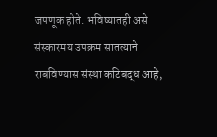जपणूक होते. भविष्यातही असे संस्कारमय उपक्रम सातत्याने राबविण्यास संस्था कटिबद्ध आहे,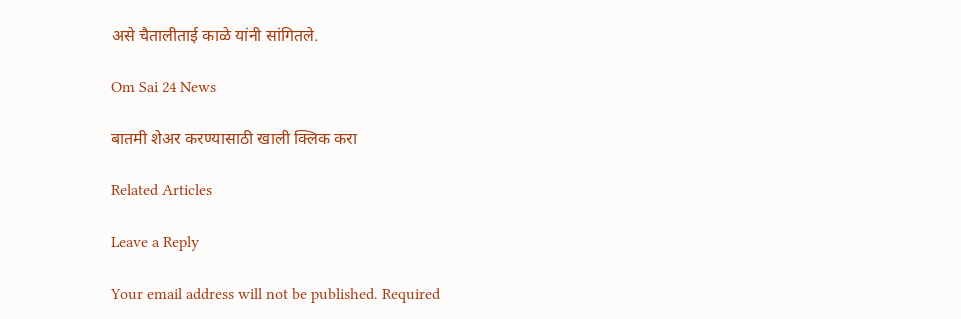असे चैतालीताई काळे यांनी सांगितले.

Om Sai 24 News

बातमी शेअर करण्यासाठी खाली क्लिक करा

Related Articles

Leave a Reply

Your email address will not be published. Required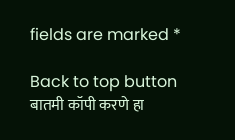fields are marked *

Back to top button
बातमी कॉपी करणे हा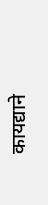कायद्याने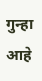गुन्हा आहे